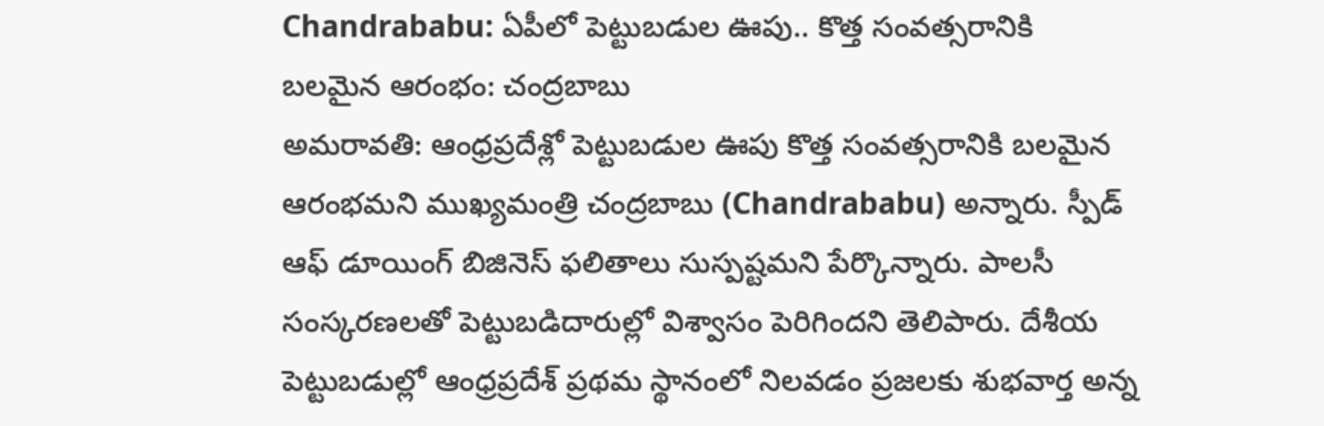Chandrababu: ఏపీలో పెట్టుబడుల ఊపు.. కొత్త సంవత్సరానికి బలమైన ఆరంభం: చంద్రబాబు
అమరావతి: ఆంధ్రప్రదేశ్లో పెట్టుబడుల ఊపు కొత్త సంవత్సరానికి బలమైన ఆరంభమని ముఖ్యమంత్రి చంద్రబాబు (Chandrababu) అన్నారు. స్పీడ్ ఆఫ్ డూయింగ్ బిజినెస్ ఫలితాలు సుస్పష్టమని పేర్కొన్నారు. పాలసీ సంస్కరణలతో పెట్టుబడిదారుల్లో విశ్వాసం పెరిగిందని తెలిపారు. దేశీయ పెట్టుబడుల్లో ఆంధ్రప్రదేశ్ ప్రథమ స్థానంలో నిలవడం ప్రజలకు శుభవార్త అన్న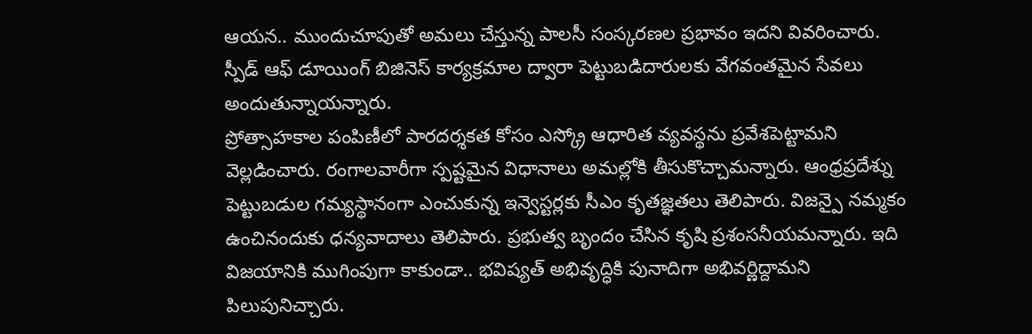ఆయన.. ముందుచూపుతో అమలు చేస్తున్న పాలసీ సంస్కరణల ప్రభావం ఇదని వివరించారు. స్పీడ్ ఆఫ్ డూయింగ్ బిజినెస్ కార్యక్రమాల ద్వారా పెట్టుబడిదారులకు వేగవంతమైన సేవలు అందుతున్నాయన్నారు.
ప్రోత్సాహకాల పంపిణీలో పారదర్శకత కోసం ఎస్క్రో ఆధారిత వ్యవస్థను ప్రవేశపెట్టామని వెల్లడించారు. రంగాలవారీగా స్పష్టమైన విధానాలు అమల్లోకి తీసుకొచ్చామన్నారు. ఆంధ్రప్రదేశ్ను పెట్టుబడుల గమ్యస్థానంగా ఎంచుకున్న ఇన్వెస్టర్లకు సీఎం కృతజ్ఞతలు తెలిపారు. విజన్పై నమ్మకం ఉంచినందుకు ధన్యవాదాలు తెలిపారు. ప్రభుత్వ బృందం చేసిన కృషి ప్రశంసనీయమన్నారు. ఇది విజయానికి ముగింపుగా కాకుండా.. భవిష్యత్ అభివృద్ధికి పునాదిగా అభివర్ణిద్దామని పిలుపునిచ్చారు.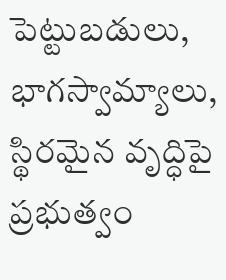పెట్టుబడులు, భాగస్వామ్యాలు, స్థిరమైన వృద్ధిపై ప్రభుత్వం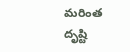మరింత దృష్టి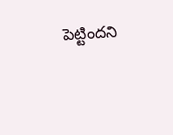పెట్టిందని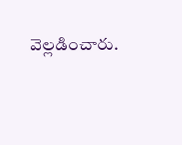వెల్లడించారు.